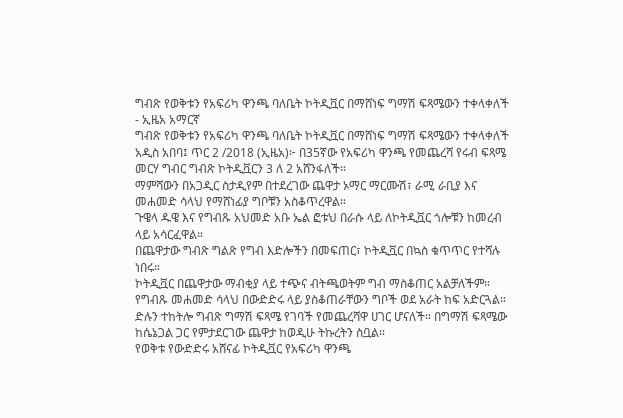ግብጽ የወቅቱን የአፍሪካ ዋንጫ ባለቤት ኮትዲቯር በማሸነፍ ግማሽ ፍጻሜውን ተቀላቀለች - ኢዜአ አማርኛ
ግብጽ የወቅቱን የአፍሪካ ዋንጫ ባለቤት ኮትዲቯር በማሸነፍ ግማሽ ፍጻሜውን ተቀላቀለች
አዲስ አበባ፤ ጥር 2 /2018 (ኢዜአ)፦ በ35ኛው የአፍሪካ ዋንጫ የመጨረሻ የሩብ ፍጻሜ መርሃ ግብር ግብጽ ኮትዲቯርን 3 ለ 2 አሸንፋለች።
ማምሻውን በአጋዲር ስታዲየም በተደረገው ጨዋታ ኦማር ማርሙሽ፣ ራሚ ራቢያ እና መሐመድ ሳላህ የማሸነፊያ ግቦቹን አስቆጥረዋል።
ጉዌላ ዱዌ እና የግብጹ አህመድ አቡ ኤል ፎቱህ በራሱ ላይ ለኮትዲቯር ጎሎቹን ከመረብ ላይ አሳርፈዋል።
በጨዋታው ግብጽ ግልጽ የግብ እድሎችን በመፍጠር፣ ኮትዲቯር በኳስ ቁጥጥር የተሻሉ ነበሩ።
ኮትዲቯር በጨዋታው ማብቂያ ላይ ተጭና ብትጫወትም ግብ ማስቆጠር አልቻለችም።
የግብጹ መሐመድ ሳላህ በውድድሩ ላይ ያስቆጠራቸውን ግቦች ወደ አራት ከፍ አድርጓል።
ድሉን ተከትሎ ግብጽ ግማሽ ፍጻሜ የገባች የመጨረሻዋ ሀገር ሆናለች። በግማሽ ፍጻሜው ከሴኔጋል ጋር የምታደርገው ጨዋታ ከወዲሁ ትኩረትን ስቧል።
የወቅቱ የውድድሩ አሸናፊ ኮትዲቯር የአፍሪካ ዋንጫ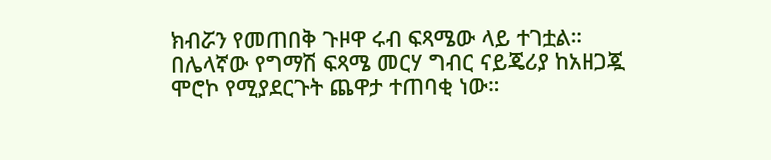ክብሯን የመጠበቅ ጉዞዋ ሩብ ፍጻሜው ላይ ተገቷል።
በሌላኛው የግማሽ ፍጻሜ መርሃ ግብር ናይጄሪያ ከአዘጋጇ ሞሮኮ የሚያደርጉት ጨዋታ ተጠባቂ ነው።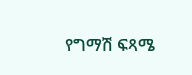የግማሽ ፍጻሜ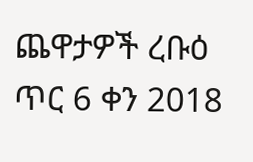ጨዋታዎች ረቡዕ ጥር 6 ቀን 2018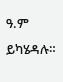ዓ.ም ይካሄዳሉ።